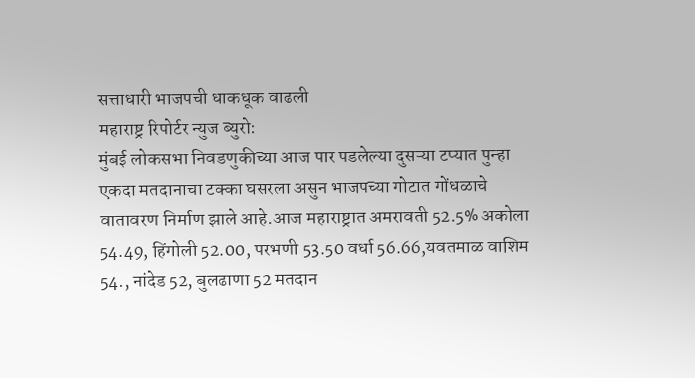सत्ताधारी भाजपची धाकधूक वाढली
महाराष्ट्र रिपोर्टर न्युज ब्युरो:
मुंबई लोकसभा निवडणुकीच्या आज पार पडलेल्या दुसऱ्या टप्यात पुन्हा एकदा मतदानाचा टक्का घसरला असुन भाजपच्या गोटात गोंधळाचे वातावरण निर्माण झाले आहे.आज महाराष्ट्रात अमरावती 52.5% अकोला 54.49, हिंगोली 52.00, परभणी 53.50 वर्धा 56.66,यवतमाळ वाशिम 54., नांदेड 52, बुलढाणा 52 मतदान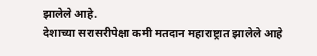झालेले आहे.
देशाच्या सरासरीपेक्षा कमी मतदान महाराष्ट्रात झालेले आहे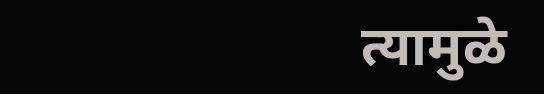त्यामुळे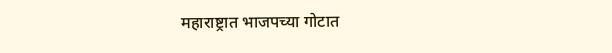महाराष्ट्रात भाजपच्या गोटात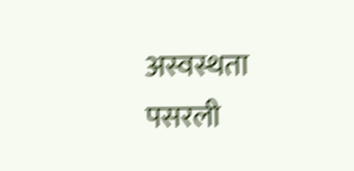अस्वस्थता पसरली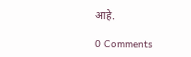आहे.

0 Comments